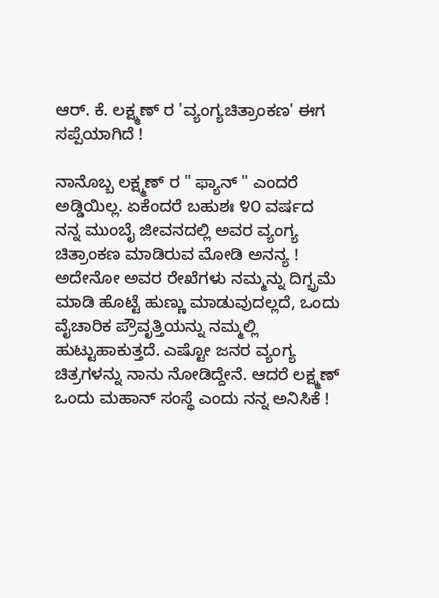ಆರ್. ಕೆ. ಲಕ್ಷ್ಮಣ್ ರ 'ವ್ಯಂಗ್ಯಚಿತ್ರಾಂಕಣ' ಈಗ ಸಪ್ಪೆಯಾಗಿದೆ !

ನಾನೊಬ್ಬ ಲಕ್ಷ್ಮಣ್ ರ " ಫ್ಯಾನ್ " ಎಂದರೆ ಅಡ್ಡಿಯಿಲ್ಲ. ಏಕೆಂದರೆ ಬಹುಶಃ ೪೦ ವರ್ಷದ ನನ್ನ ಮುಂಬೈ ಜೀವನದಲ್ಲಿ ಅವರ ವ್ಯಂಗ್ಯ ಚಿತ್ರಾಂಕಣ ಮಾಡಿರುವ ಮೋಡಿ ಅನನ್ಯ ! ಅದೇನೋ ಅವರ ರೇಖೆಗಳು ನಮ್ಮನ್ನು ದಿಗ್ಭ್ರಮೆ ಮಾಡಿ ಹೊಟ್ಟೆ ಹುಣ್ಣು ಮಾಡುವುದಲ್ಲದೆ, ಒಂದು ವೈಚಾರಿಕ ಪ್ರೌವೃತ್ತಿಯನ್ನು ನಮ್ಮಲ್ಲಿ ಹುಟ್ಟುಹಾಕುತ್ತದೆ. ಎಷ್ಟೋ ಜನರ ವ್ಯಂಗ್ಯ ಚಿತ್ರಗಳನ್ನು ನಾನು ನೋಡಿದ್ದೇನೆ. ಆದರೆ ಲಕ್ಷ್ಮಣ್ ಒಂದು ಮಹಾನ್ ಸಂಸ್ಥೆ ಎಂದು ನನ್ನ ಅನಿಸಿಕೆ !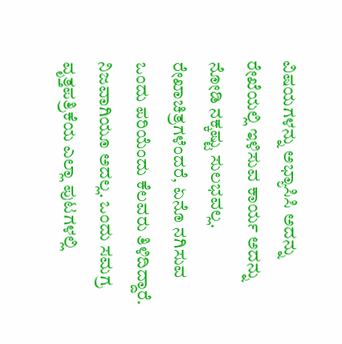ವಿಷಯಗಳನ್ನು ಅಭ್ಯಾಸಿಸಿ ಅದನ್ನು ರೇಖೆಯಲ್ಲಿ ಇಳಿಸುವ ಕಾರ್ಯ ಅದನ್ನು ನೋಡಿ ನಕ್ಕಷ್ಟು ಸುಲಭವಲ್ಲ.
ರೇಖಾಚಿತ್ರಗಳೆಂದರೆ, ಏನೊ ನಗಿಸುವ ಒಂದು ಪರಿಯೆಂದು ಕೆಲವರು ತಿಳಿದಿದ್ದಾರೆ. ನಿಜವಾಗಿಯೂ ಅದಲ್ಲ. ಒಂದು ಸಮಗ್ರ ವೃತ್ತಪತ್ರಿಕೆಯ ಎಲ್ಲಾ ಪುಟಗಳಲ್ಲಿ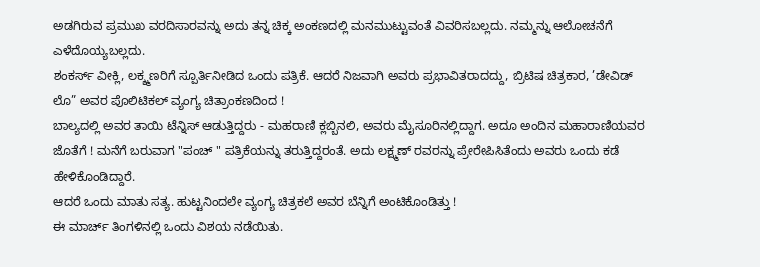ಅಡಗಿರುವ ಪ್ರಮುಖ ವರದಿಸಾರವನ್ನು ಅದು ತನ್ನ ಚಿಕ್ಕ ಅಂಕಣದಲ್ಲಿ ಮನಮುಟ್ಟುವಂತೆ ವಿವರಿಸಬಲ್ಲದು. ನಮ್ಮನ್ನು ಆಲೋಚನೆಗೆ ಎಳೆದೊಯ್ಯಬಲ್ಲದು.
ಶಂಕರ್ಸ್ ವೀಕ್ಲಿ, ಲಕ್ಶ್ಮಣರಿಗೆ ಸ್ಪೂರ್ತಿನೀಡಿದ ಒಂದು ಪತ್ರಿಕೆ. ಆದರೆ ನಿಜವಾಗಿ ಅವರು ಪ್ರಭಾವಿತರಾದದ್ದು, ಬ್ರಿಟಿಷ ಚಿತ್ರಕಾರ, ’ಡೇವಿಡ್ ಲೊ” ಅವರ ಪೊಲಿಟಿಕಲ್ ವ್ಯಂಗ್ಯ ಚಿತ್ರಾಂಕಣದಿಂದ !
ಬಾಲ್ಯದಲ್ಲಿ ಅವರ ತಾಯಿ ಟೆನ್ನಿಸ್ ಆಡುತ್ತಿದ್ದರು - ಮಹರಾಣಿ ಕ್ಲಬ್ಬಿನಲಿ, ಅವರು ಮೈಸೂರಿನಲ್ಲಿದ್ದಾಗ. ಅದೂ ಅಂದಿನ ಮಹಾರಾಣಿಯವರ ಜೊತೆಗೆ ! ಮನೆಗೆ ಬರುವಾಗ "ಪಂಚ್ " ಪತ್ರಿಕೆಯನ್ನು ತರುತ್ತಿದ್ದರಂತೆ. ಅದು ಲಕ್ಷ್ಮಣ್ ರವರನ್ನು ಪ್ರೇರೇಪಿಸಿತೆಂದು ಅವರು ಒಂದು ಕಡೆ ಹೇಳಿಕೊಂಡಿದ್ದಾರೆ.
ಆದರೆ ಒಂದು ಮಾತು ಸತ್ಯ. ಹುಟ್ಟನಿಂದಲೇ ವ್ಯಂಗ್ಯ ಚಿತ್ರಕಲೆ ಅವರ ಬೆನ್ನಿಗೆ ಅಂಟಿಕೊಂಡಿತ್ತು !
ಈ ಮಾರ್ಚ್ ತಿಂಗಳಿನಲ್ಲಿ ಒಂದು ವಿಶಯ ನಡೆಯಿತು.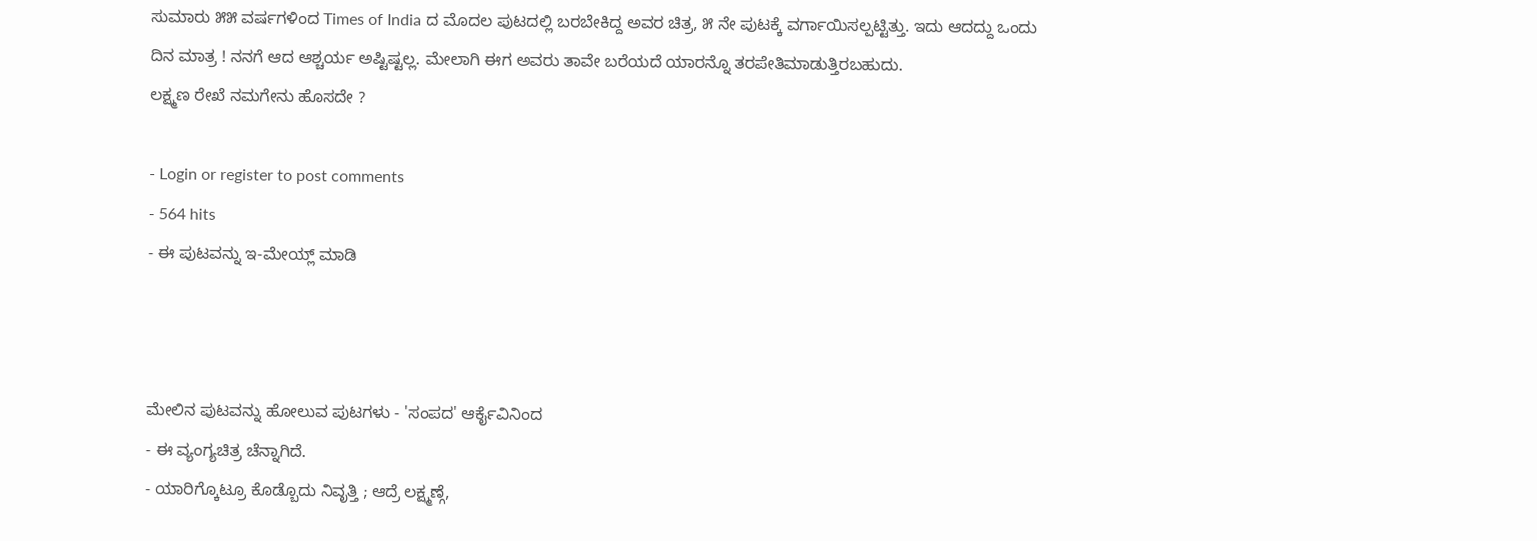ಸುಮಾರು ೫೫ ವರ್ಷಗಳಿಂದ Times of India ದ ಮೊದಲ ಪುಟದಲ್ಲಿ ಬರಬೇಕಿದ್ದ ಅವರ ಚಿತ್ರ, ೫ ನೇ ಪುಟಕ್ಕೆ ವರ್ಗಾಯಿಸಲ್ಪಟ್ಟಿತ್ತು. ಇದು ಆದದ್ದು ಒಂದು ದಿನ ಮಾತ್ರ ! ನನಗೆ ಆದ ಆಶ್ಚರ್ಯ ಅಷ್ಟಿಷ್ಟಲ್ಲ. ಮೇಲಾಗಿ ಈಗ ಅವರು ತಾವೇ ಬರೆಯದೆ ಯಾರನ್ನೊ ತರಪೇತಿಮಾಡುತ್ತಿರಬಹುದು.
ಲಕ್ಷ್ಮಣ ರೇಖೆ ನಮಗೇನು ಹೊಸದೇ ?

- Login or register to post comments
- 564 hits
- ಈ ಪುಟವನ್ನು ಇ-ಮೇಯ್ಲ್ ಮಾಡಿ



ಮೇಲಿನ ಪುಟವನ್ನು ಹೋಲುವ ಪುಟಗಳು - 'ಸಂಪದ' ಆರ್ಕೈವಿನಿಂದ
- ಈ ವ್ಯಂಗ್ಯಚಿತ್ರ ಚೆನ್ನಾಗಿದೆ.
- ಯಾರಿಗ್ಕೊಟ್ರೂ ಕೊಡ್ಬೊದು ನಿವೃತ್ತಿ ; ಆದ್ರೆ ಲಕ್ಷ್ಮಣ್ಗೆ,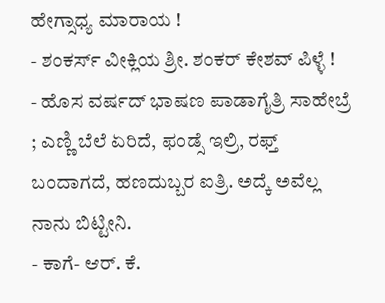ಹೇಗ್ಸಾಧ್ಯ ಮಾರಾಯ !
- ಶಂಕರ್ಸ್ ವೀಕ್ಲಿಯ ಶ್ರೀ. ಶಂಕರ್ ಕೇಶವ್ ಪಿಳ್ಳೆ !
- ಹೊಸ ವರ್ಷದ್ ಭಾಷಣ ಪಾಡಾಗೈತ್ರಿ ಸಾಹೇಬ್ರೆ ; ಎಣ್ಣಿ ಬೆಲೆ ಏರಿದೆ, ಫಂಡ್ಸೆ ಇಲ್ರಿ, ರಫ್ತ್ ಬಂದಾಗದೆ, ಹಣದುಬ್ಬರ ಐತ್ರಿ. ಅದ್ಕೆ ಅವೆಲ್ಲ ನಾನು ಬಿಟ್ಟೀನಿ.
- ಕಾಗೆ- ಆರ್. ಕೆ.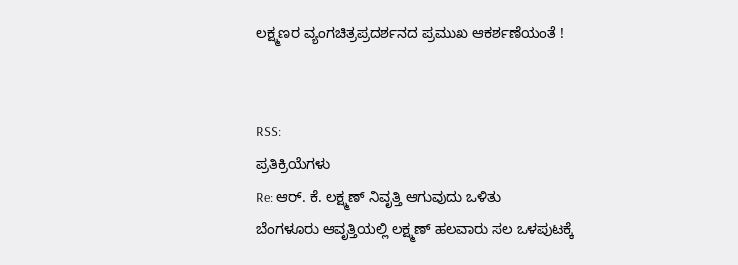ಲಕ್ಷ್ಮಣರ ವ್ಯಂಗಚಿತ್ರಪ್ರದರ್ಶನದ ಪ್ರಮುಖ ಆಕರ್ಶಣೆಯಂತೆ !


RSS:
ಪ್ರತಿಕ್ರಿಯೆಗಳು
Re: ಆರ್. ಕೆ. ಲಕ್ಷ್ಮಣ್ ನಿವೃತ್ತಿ ಆಗುವುದು ಒಳಿತು
ಬೆಂಗಳೂರು ಆವೃತ್ತಿಯಲ್ಲಿ ಲಕ್ಷ್ಮಣ್ ಹಲವಾರು ಸಲ ಒಳಪುಟಕ್ಕೆ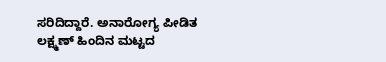ಸರಿದಿದ್ದಾರೆ. ಅನಾರೋಗ್ಯ ಪೀಡಿತ ಲಕ್ಷ್ಮಣ್ ಹಿಂದಿನ ಮಟ್ಟದ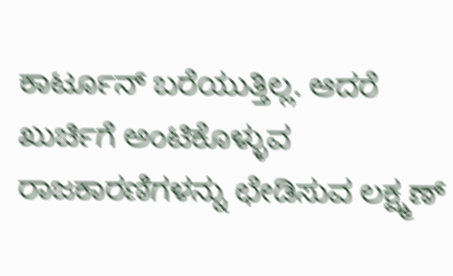ಕಾರ್ಟೂನ್ ಬರೆಯುತ್ತಿಲ್ಲ. ಆದರೆ ಖುರ್ಚಿಗೆ ಅಂಟಿಕೊಳ್ಳುವ ರಾಜಕಾರಣಿಗಳನ್ನು ಛೇಡಿಸುವ ಲಕ್ಷ್ಮಣ್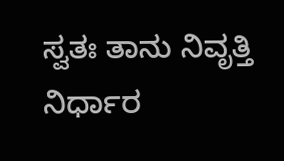ಸ್ವತಃ ತಾನು ನಿವೃತ್ತಿ ನಿರ್ಧಾರ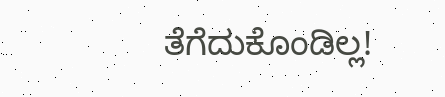ತೆಗೆದುಕೊಂಡಿಲ್ಲ!